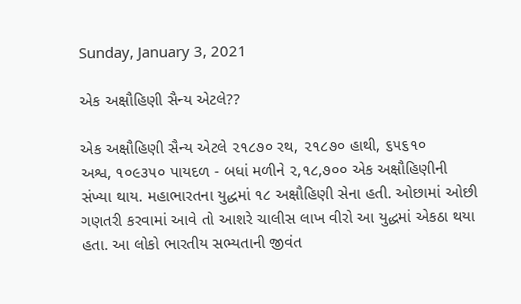Sunday, January 3, 2021

એક અક્ષૌહિણી સૈન્ય એટલે??

એક અક્ષૌહિણી સૈન્ય એટલે ૨૧૮૭૦ રથ, ૨૧૮૭૦ હાથી, ૬૫૬૧૦
અશ્વ, ૧૦૯૩૫૦ પાયદળ - બધાં મળીને ૨,૧૮,૭૦૦ એક અક્ષૌહિણીની
સંખ્યા થાય. મહાભારતના યુદ્ધમાં ૧૮ અક્ષૌહિણી સેના હતી. ઓછામાં ઓછી
ગણતરી કરવામાં આવે તો આશરે ચાલીસ લાખ વીરો આ યુદ્ધમાં એકઠા થયા
હતા. આ લોકો ભારતીય સભ્યતાની જીવંત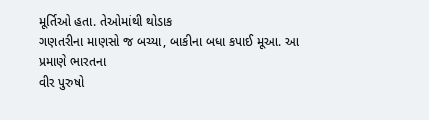મૂર્તિઓ હતા. તેઓમાંથી થોડાક
ગણતરીના માણસો જ બચ્યા, બાકીના બધા કપાઈ મૂઆ. આ પ્રમાણે ભારતના
વીર પુરુષો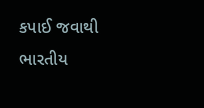કપાઈ જવાથી ભારતીય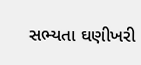સભ્યતા ઘણીખરી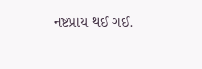નષ્ટપ્રાય થઈ ગઈ.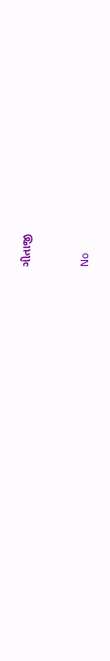ગીતાજી


No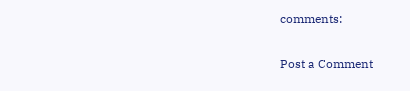comments:

Post a Comment